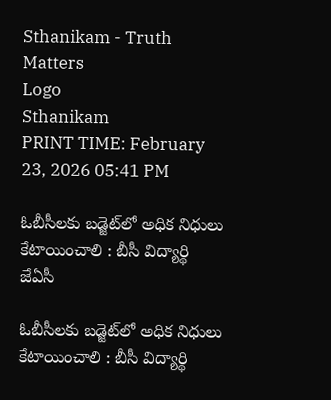Sthanikam - Truth Matters
Logo
Sthanikam
PRINT TIME: February 23, 2026 05:41 PM

ఓబీసీలకు బడ్జెట్‌లో అధిక నిధులు కేటాయించాలి : బీసీ విద్యార్థి జేఏసీ

ఓబీసీలకు బడ్జెట్‌లో అధిక నిధులు కేటాయించాలి : బీసీ విద్యార్థి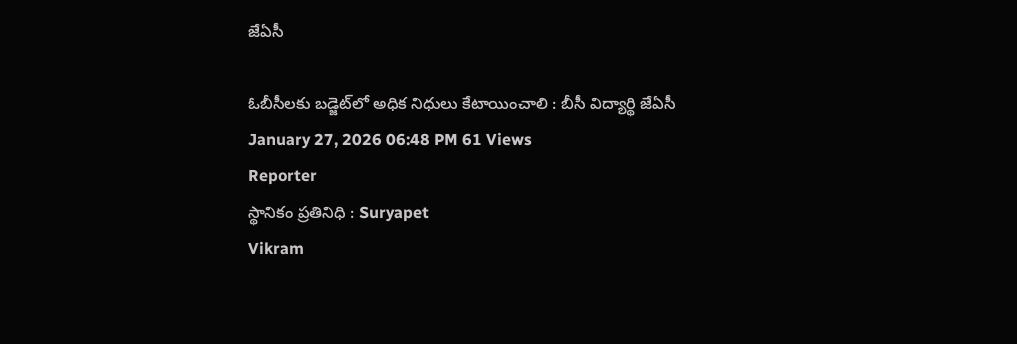జేఏసీ

ఓబీసీలకు బడ్జెట్‌లో అధిక నిధులు కేటాయించాలి : బీసీ విద్యార్థి జేఏసీ
January 27, 2026 06:48 PM 61 Views
Reporter
స్థానికం ప్రతినిధి : Suryapet
Vikram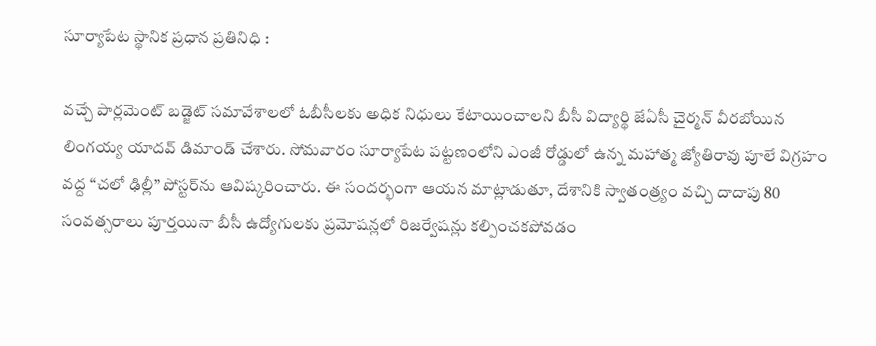సూర్యాపేట స్థానిక ప్రధాన ప్రతినిధి :

వచ్చే పార్లమెంట్ బడ్జెట్ సమావేశాలలో ఓబీసీలకు అధిక నిధులు కేటాయించాలని బీసీ విద్యార్థి జేఏసీ చైర్మన్ వీరబోయిన లింగయ్య యాదవ్ డిమాండ్ చేశారు. సోమవారం సూర్యాపేట పట్టణంలోని ఎంజీ రోడ్డులో ఉన్న మహాత్మ జ్యోతిరావు పూలే విగ్రహం వద్ద “చలో ఢిల్లీ” పోస్టర్‌ను ఆవిష్కరించారు. ఈ సందర్భంగా ఆయన మాట్లాడుతూ, దేశానికి స్వాతంత్ర్యం వచ్చి దాదాపు 80 సంవత్సరాలు పూర్తయినా బీసీ ఉద్యోగులకు ప్రమోషన్లలో రిజర్వేషన్లు కల్పించకపోవడం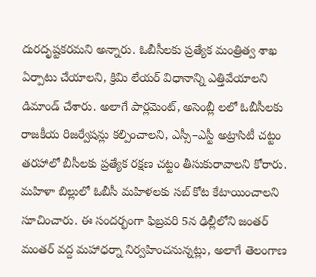దురదృష్టకరమని అన్నారు. ఓబీసీలకు ప్రత్యేక మంత్రిత్వ శాఖ ఏర్పాటు చేయాలని, క్రిమి లేయర్ విధానాన్ని ఎత్తివేయాలని డిమాండ్ చేశారు. అలాగే పార్లమెంట్, అసెంబ్లీ లలో ఓబీసీలకు రాజకీయ రిజర్వేషన్లు కల్పించాలని, ఎస్సీ–ఎస్టీ అట్రాసిటీ చట్టం తరహాలో బీసీలకు ప్రత్యేక రక్షణ చట్టం తీసుకురావాలని కోరారు. మహిళా బిల్లులో ఓబీసీ మహిళలకు సబ్ కోట కేటాయించాలని సూచించారు. ఈ సందర్భంగా ఫిబ్రవరి 5న ఢిల్లీలోని జంతర్ మంతర్ వద్ద మహాధర్నా నిర్వహించనున్నట్లు, అలాగే తెలంగాణ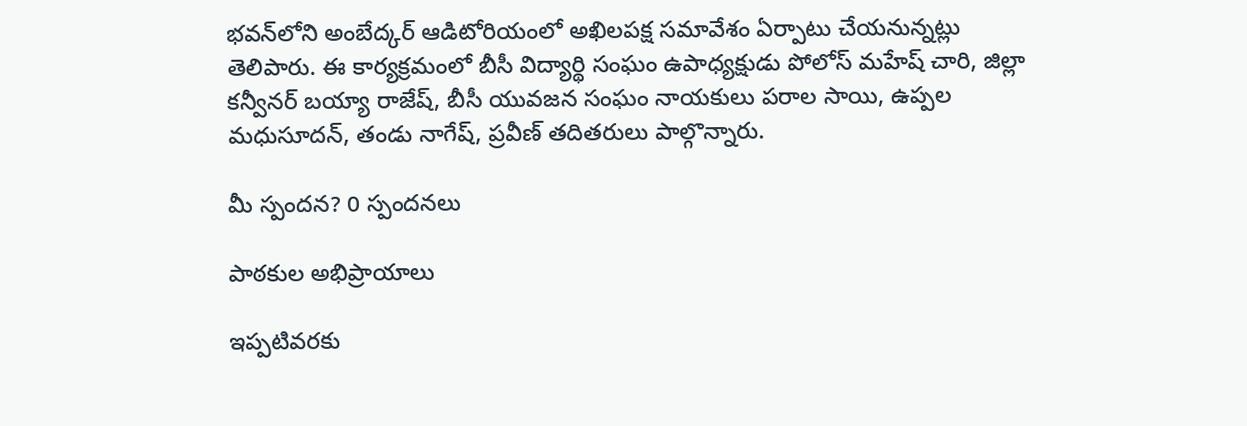భవన్‌లోని అంబేద్కర్ ఆడిటోరియంలో అఖిలపక్ష సమావేశం ఏర్పాటు చేయనున్నట్లు తెలిపారు. ఈ కార్యక్రమంలో బీసీ విద్యార్థి సంఘం ఉపాధ్యక్షుడు పోలోస్ మహేష్ చారి, జిల్లా కన్వీనర్ బయ్యా రాజేష్, బీసీ యువజన సంఘం నాయకులు పరాల సాయి, ఉప్పల మధుసూదన్, తండు నాగేష్, ప్రవీణ్ తదితరులు పాల్గొన్నారు.

మీ స్పందన? 0 స్పందనలు

పాఠకుల అభిప్రాయాలు

ఇప్పటివరకు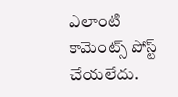ఎలాంటి కామెంట్స్ పోస్ట్ చేయలేదు.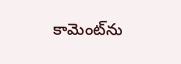కామెంట్‌ను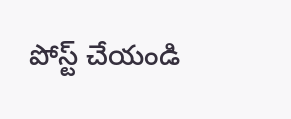పోస్ట్ చేయండి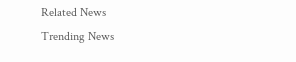Related News
Trending News